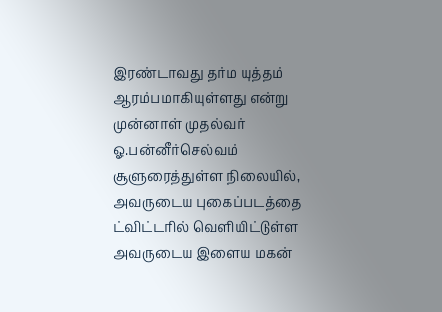இரண்டாவது தர்ம யுத்தம் ஆரம்பமாகியுள்ளது என்று முன்னாள் முதல்வர் ஓ.பன்னீர்செல்வம் சூளுரைத்துள்ள நிலையில், அவருடைய புகைப்படத்தை ட்விட்டரில் வெளியிட்டுள்ள அவருடைய இளைய மகன்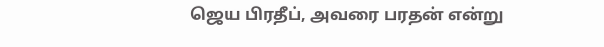ஜெய பிரதீப், அவரை பரதன் என்று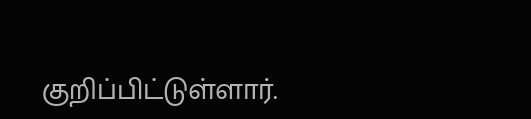குறிப்பிட்டுள்ளார்.